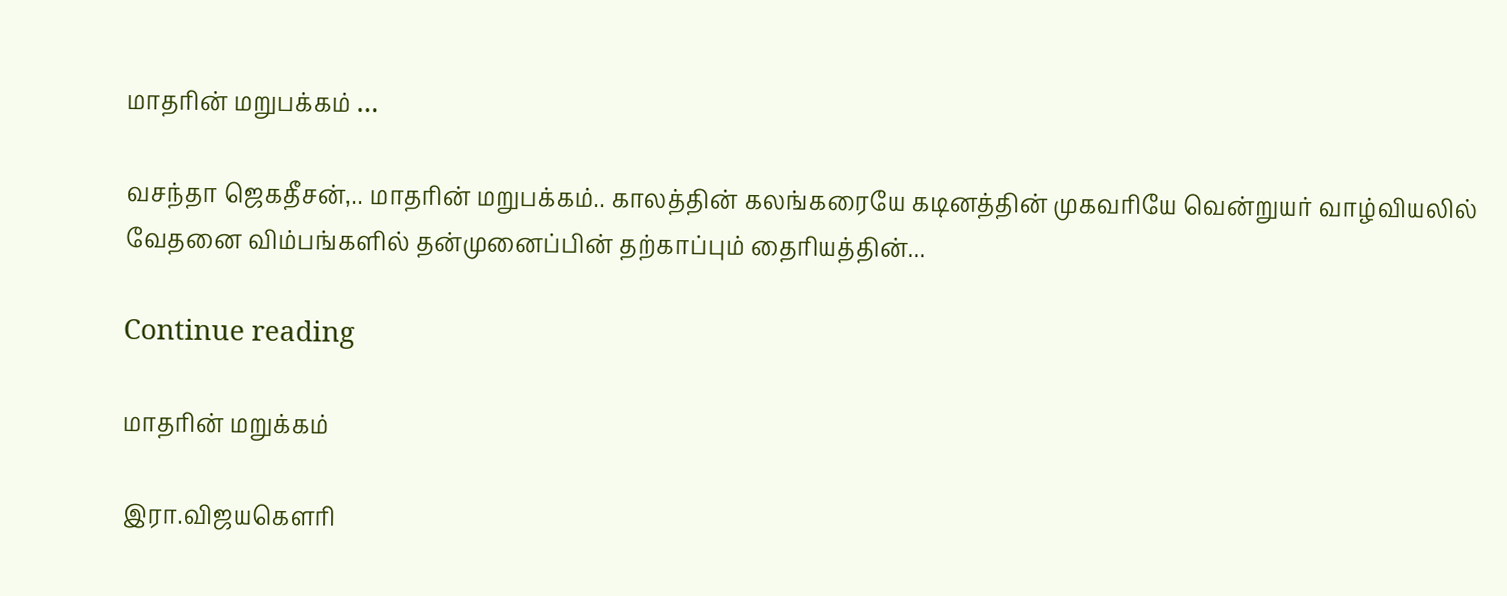மாதரின் மறுபக்கம் …

வசந்தா ஜெகதீசன்,.. மாதரின் மறுபக்கம்.. காலத்தின் கலங்கரையே கடினத்தின் முகவரியே வென்றுயர் வாழ்வியலில் வேதனை விம்பங்களில் தன்முனைப்பின் தற்காப்பும் தைரியத்தின்...

Continue reading

மாதரின் மறுக்கம்

இரா.விஜயகௌரி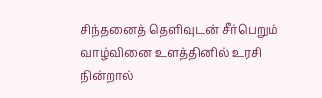சிந்தனைத் தெளிவுடன் சீர்பெறும் வாழ்வினை உளத்தினில் உரசி நின்றால்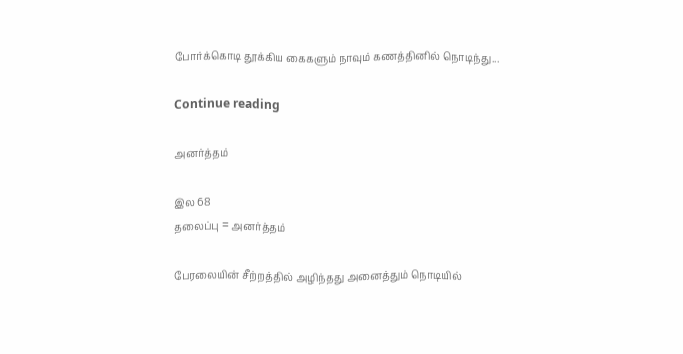போர்க்கொடி தூக்கிய கைகளும் நாவும் கணத்தினில் நொடிந்து...

Continue reading

அனர்த்தம்

இல 68
தலைப்பு = அனர்த்தம்

பேரலையின் சீற்றத்தில் அழிந்தது அனைத்தும் நொடியில்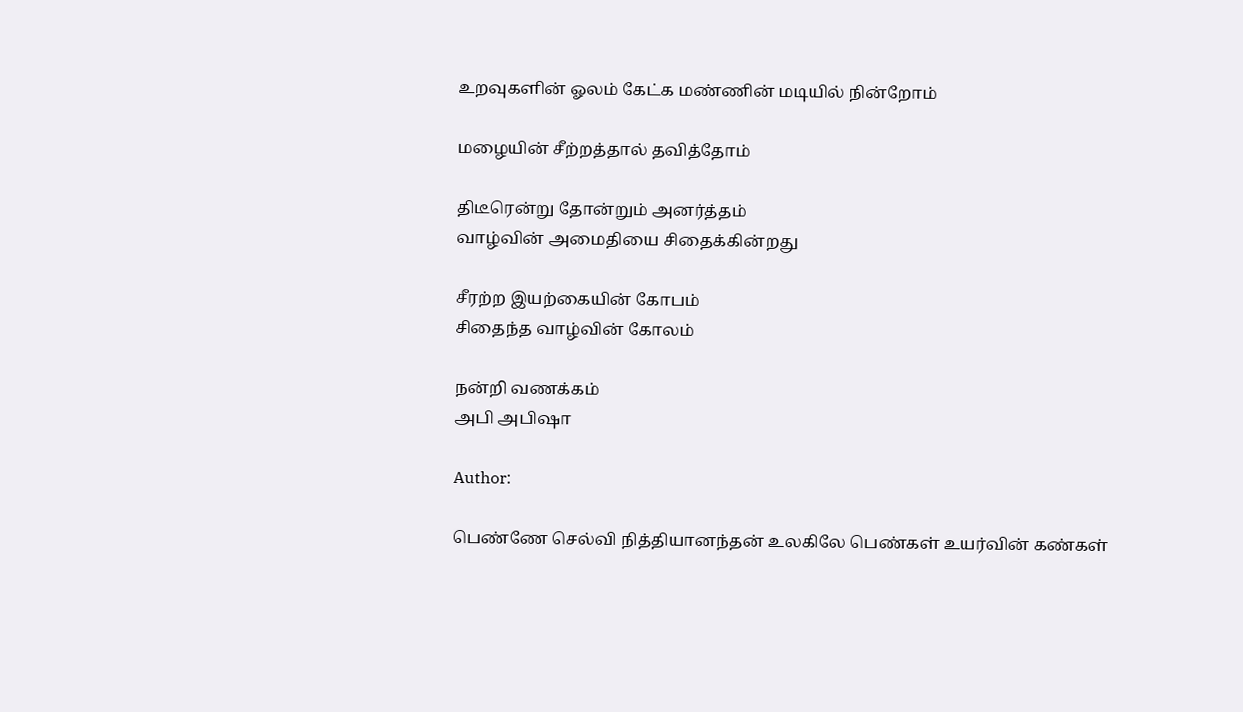உறவுகளின் ஓலம் கேட்க மண்ணின் மடியில் நின்றோம்

மழையின் சீற்றத்தால் தவித்தோம்

திடீரென்று தோன்றும் அனர்த்தம்
வாழ்வின் அமைதியை சிதைக்கின்றது

சீரற்ற இயற்கையின் கோபம்
சிதைந்த வாழ்வின் கோலம்

நன்றி வணக்கம்
அபி அபிஷா

Author:

பெண்ணே செல்வி நித்தியானந்தன் உலகிலே பெண்கள் உயர்வின் கண்கள்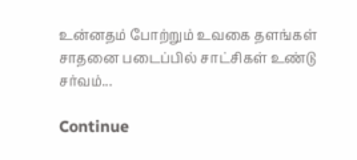உன்னதம் போற்றும் உவகை தளங்கள் சாதனை படைப்பில் சாட்சிகள் உண்டு சர்வம்...

Continue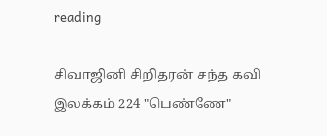reading

சிவாஜினி சிறிதரன் சந்த கவி இலக்கம் 224 "பெண்ணே"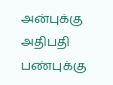அன்புக்கு அதிபதி பண்புக்கு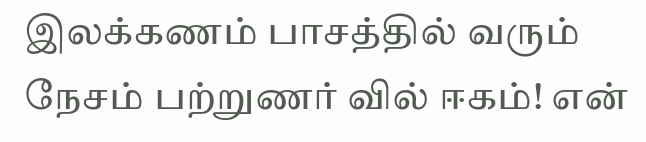இலக்கணம் பாசத்தில் வரும் நேசம் பற்றுணர் வில் ஈகம்! என்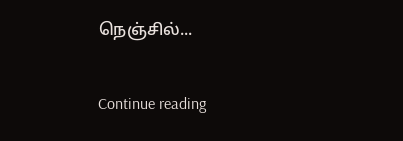நெஞ்சில்...

Continue reading